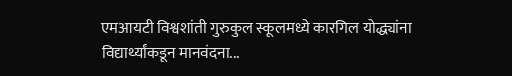एमआयटी विश्वशांती गुरुकुल स्कूलमध्ये कारगिल योद्ध्यांना विद्यार्थ्यांकडून मानवंदना...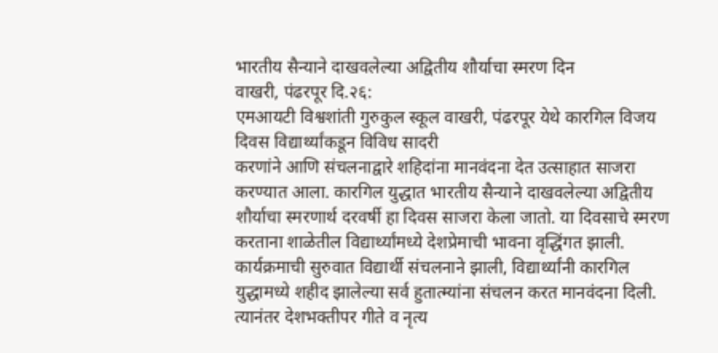भारतीय सैन्याने दाखवलेल्या अद्वितीय शौर्याचा स्मरण दिन
वाखरी, पंढरपूर दि.२६:
एमआयटी विश्वशांती गुरुकुल स्कूल वाखरी, पंढरपूर येथे कारगिल विजय दिवस विद्यार्थ्यांकडून विविध सादरी
करणांने आणि संचलनाद्वारे शहिदांना मानवंदना देत उत्साहात साजरा करण्यात आला. कारगिल युद्धात भारतीय सैन्याने दाखवलेल्या अद्वितीय शौर्याचा स्मरणार्थ दरवर्षी हा दिवस साजरा केला जातो. या दिवसाचे स्मरण करताना शाळेतील विद्यार्थ्यांमध्ये देशप्रेमाची भावना वृद्धिंगत झाली.
कार्यक्रमाची सुरुवात विद्यार्थी संचलनाने झाली, विद्यार्थ्यांनी कारगिल युद्धामध्ये शहीद झालेल्या सर्व हुतात्म्यांना संचलन करत मानवंदना दिली. त्यानंतर देशभक्तीपर गीते व नृत्य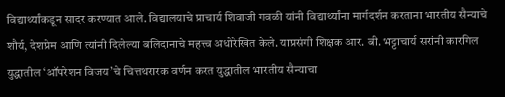विद्यार्थ्यांकडून सादर करण्यात आले. विद्यालयाचे प्राचार्य शिवाजी गवळी यांनी विद्यार्थ्यांना मार्गदर्शन करताना भारतीय सैन्याचे शौर्य, देशप्रेम आणि त्यांनी दिलेल्या बलिदानाचे महत्त्व अधोरेखित केले. याप्रसंगी शिक्षक आर. बी. भट्टाचार्य सरांनी कारगिल युद्धातील ‘ऑपरेशन विजय’चे चित्तथरारक वर्णन करत युद्धातील भारतीय सैन्याचा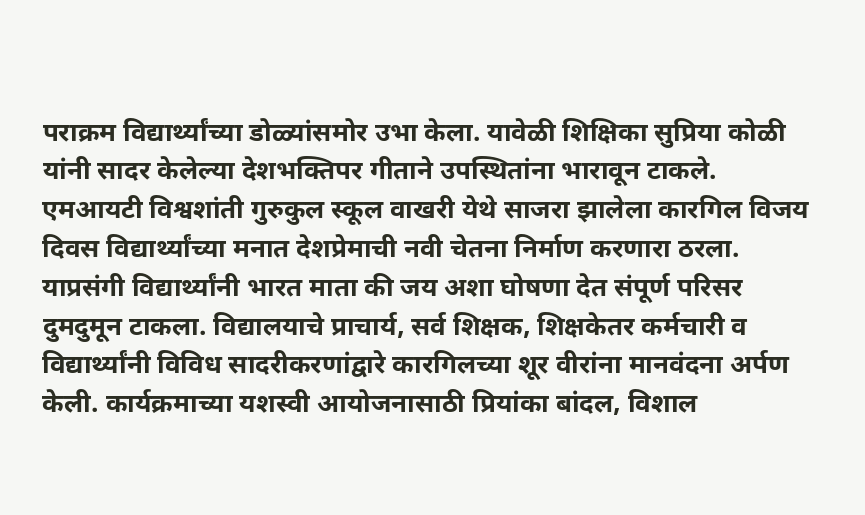पराक्रम विद्यार्थ्यांच्या डोळ्यांसमोर उभा केला. यावेळी शिक्षिका सुप्रिया कोळी यांनी सादर केलेल्या देशभक्तिपर गीताने उपस्थितांना भारावून टाकले.
एमआयटी विश्वशांती गुरुकुल स्कूल वाखरी येथे साजरा झालेला कारगिल विजय दिवस विद्यार्थ्यांच्या मनात देशप्रेमाची नवी चेतना निर्माण करणारा ठरला. याप्रसंगी विद्यार्थ्यांनी भारत माता की जय अशा घोषणा देत संपूर्ण परिसर दुमदुमून टाकला. विद्यालयाचे प्राचार्य, सर्व शिक्षक, शिक्षकेतर कर्मचारी व विद्यार्थ्यांनी विविध सादरीकरणांद्वारे कारगिलच्या शूर वीरांना मानवंदना अर्पण केली. कार्यक्रमाच्या यशस्वी आयोजनासाठी प्रियांका बांदल, विशाल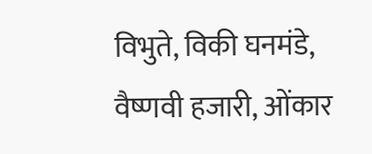विभुते, विकी घनमंडे, वैष्णवी हजारी, ओंकार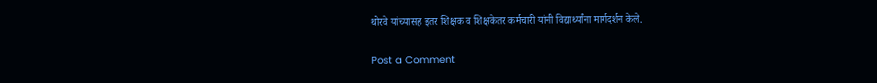थोरवे यांच्यासह इतर शिक्षक व शिक्षकेतर कर्मचारी यांनी विद्यार्थ्यांना मार्गदर्शन केले.

Post a Comment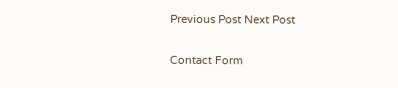Previous Post Next Post

Contact Form